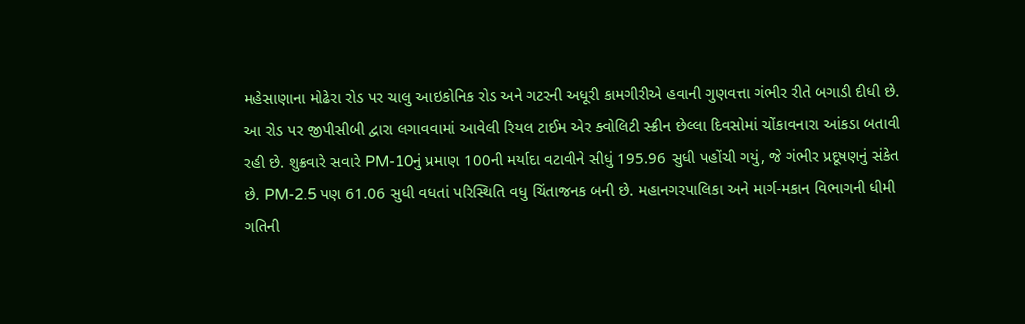મહેસાણાના મોઢેરા રોડ પર ચાલુ આઇકોનિક રોડ અને ગટરની અધૂરી કામગીરીએ હવાની ગુણવત્તા ગંભીર રીતે બગાડી દીધી છે. આ રોડ પર જીપીસીબી દ્વારા લગાવવામાં આવેલી રિયલ ટાઈમ એર ક્વોલિટી સ્ક્રીન છેલ્લા દિવસોમાં ચોંકાવનારા આંકડા બતાવી રહી છે. શુક્રવારે સવારે PM-10નું પ્રમાણ 100ની મર્યાદા વટાવીને સીધું 195.96 સુધી પહોંચી ગયું, જે ગંભીર પ્રદૂષણનું સંકેત છે. PM-2.5 પણ 61.06 સુધી વધતાં પરિસ્થિતિ વધુ ચિંતાજનક બની છે. મહાનગરપાલિકા અને માર્ગ-મકાન વિભાગની ધીમી ગતિની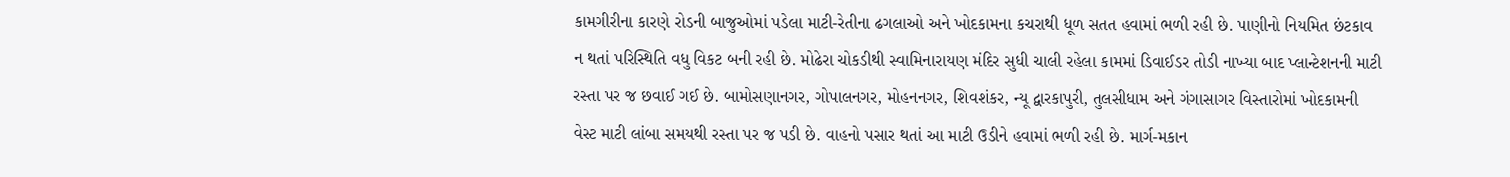કામગીરીના કારણે રોડની બાજુઓમાં પડેલા માટી-રેતીના ઢગલાઓ અને ખોદકામના કચરાથી ધૂળ સતત હવામાં ભળી રહી છે. પાણીનો નિયમિત છંટકાવ ન થતાં પરિસ્થિતિ વધુ વિકટ બની રહી છે. મોઢેરા ચોકડીથી સ્વામિનારાયણ મંદિર સુધી ચાલી રહેલા કામમાં ડિવાઈડર તોડી નાખ્યા બાદ પ્લાન્ટેશનની માટી રસ્તા પર જ છવાઈ ગઈ છે. બામોસણાનગર, ગોપાલનગર, મોહનનગર, શિવશંકર, ન્યૂ દ્વારકાપુરી, તુલસીધામ અને ગંગાસાગર વિસ્તારોમાં ખોદકામની વેસ્ટ માટી લાંબા સમયથી રસ્તા પર જ પડી છે. વાહનો પસાર થતાં આ માટી ઉડીને હવામાં ભળી રહી છે. માર્ગ-મકાન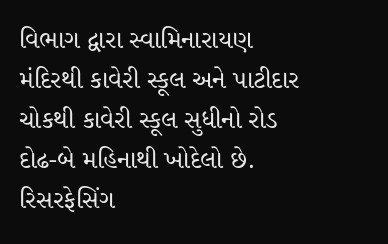વિભાગ દ્વારા સ્વામિનારાયણ મંદિરથી કાવેરી સ્કૂલ અને પાટીદાર ચોકથી કાવેરી સ્કૂલ સુધીનો રોડ દોઢ-બે મહિનાથી ખોદેલો છે. રિસરફેસિંગ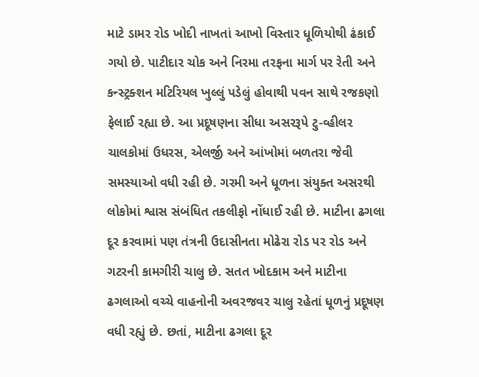માટે ડામર રોડ ખોદી નાખતાં આખો વિસ્તાર ધૂળિયોથી ઢંકાઈ ગયો છે. પાટીદાર ચોક અને નિરમા તરફના માર્ગ પર રેતી અને કન્સ્ટ્રક્શન મટિરિયલ ખુલ્લું પડેલું હોવાથી પવન સાથે રજકણો ફેલાઈ રહ્યા છે. આ પ્રદૂષણના સીધા અસરરૂપે ટુ-વ્હીલર ચાલકોમાં ઉધરસ, એલર્જી અને આંખોમાં બળતરા જેવી સમસ્યાઓ વધી રહી છે. ગરમી અને ધૂળના સંયુક્ત અસરથી લોકોમાં શ્વાસ સંબંધિત તકલીફો નોંધાઈ રહી છે. માટીના ઢગલા દૂર કરવામાં પણ તંત્રની ઉદાસીનતા મોઢેરા રોડ પર રોડ અને ગટરની કામગીરી ચાલુ છે. સતત ખોદકામ અને માટીના ઢગલાઓ વચ્ચે વાહનોની અવરજવર ચાલુ રહેતાં ધૂળનું પ્રદૂષણ વધી રહ્યું છે. છતાં, માટીના ઢગલા દૂર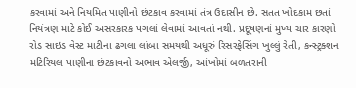કરવામાં અને નિયમિત પાણીનો છંટકાવ કરવામાં તંત્ર ઉદાસીન છે. સતત ખોદકામ છતાં નિયંત્રણ માટે કોઈ અસરકારક પગલાં લેવામાં આવતાં નથી. પ્રદૂષણનાં મુખ્ય ચાર કારણો રોડ સાઇડ વેસ્ટ માટીના ઢગલા લાંબા સમયથી અધૂરું રિસરફેસિંગ ખુલ્લું રેતી, કન્સ્ટ્રક્શન મટિરિયલ પાણીના છંટકાવનો અભાવ એલર્જી, આંખોમાં બળતરાની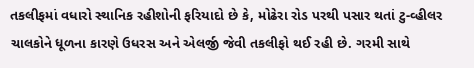તકલીફમાં વધારો સ્થાનિક રહીશોની ફરિયાદો છે કે, મોઢેરા રોડ પરથી પસાર થતાં ટુ-વ્હીલર ચાલકોને ધૂળના કારણે ઉધરસ અને એલર્જી જેવી તકલીફો થઈ રહી છે. ગરમી સાથે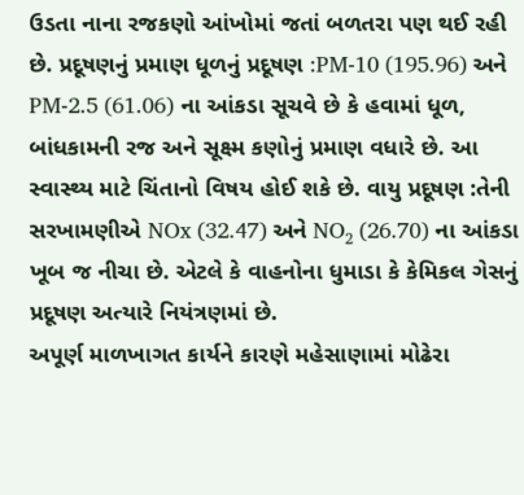ઉડતા નાના રજકણો આંખોમાં જતાં બળતરા પણ થઈ રહી છે. પ્રદૂષણનું પ્રમાણ ધૂળનું પ્રદૂષણ :PM-10 (195.96) અને PM-2.5 (61.06) ના આંકડા સૂચવે છે કે હવામાં ધૂળ, બાંધકામની રજ અને સૂક્ષ્મ કણોનું પ્રમાણ વધારે છે. આ સ્વાસ્થ્ય માટે ચિંતાનો વિષય હોઈ શકે છે. વાયુ પ્રદૂષણ :તેની સરખામણીએ NOx (32.47) અને NO₂ (26.70) ના આંકડા ખૂબ જ નીચા છે. એટલે કે વાહનોના ધુમાડા કે કેમિકલ ગેસનું પ્રદૂષણ અત્યારે નિયંત્રણમાં છે.
અપૂર્ણ માળખાગત કાર્યને કારણે મહેસાણામાં મોઢેરા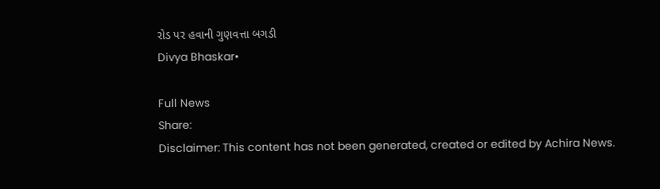રોડ પર હવાની ગુણવત્તા બગડી
Divya Bhaskar•

Full News
Share:
Disclaimer: This content has not been generated, created or edited by Achira News.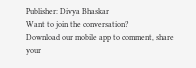Publisher: Divya Bhaskar
Want to join the conversation?
Download our mobile app to comment, share your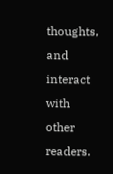thoughts, and interact with other readers.